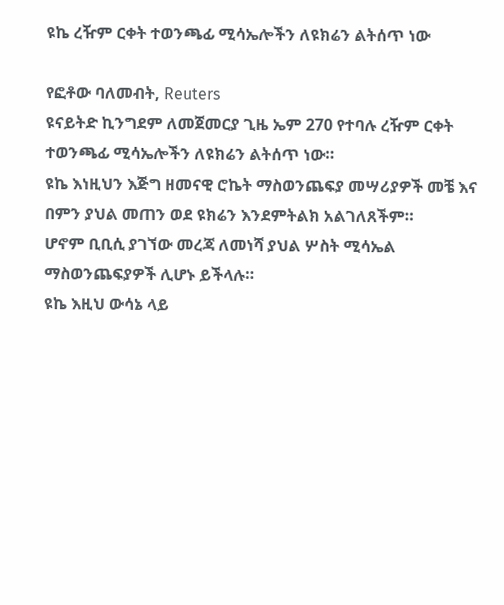ዩኬ ረዥም ርቀት ተወንጫፊ ሚሳኤሎችን ለዩክሬን ልትሰጥ ነው

የፎቶው ባለመብት, Reuters
ዩናይትድ ኪንግደም ለመጀመርያ ጊዜ ኤም 270 የተባሉ ረዥም ርቀት ተወንጫፊ ሚሳኤሎችን ለዩክሬን ልትሰጥ ነው።
ዩኬ እነዚህን እጅግ ዘመናዊ ሮኬት ማስወንጨፍያ መሣሪያዎች መቼ እና በምን ያህል መጠን ወደ ዩክሬን እንደምትልክ አልገለጸችም።
ሆኖም ቢቢሲ ያገኘው መረጃ ለመነሻ ያህል ሦስት ሚሳኤል ማስወንጨፍያዎች ሊሆኑ ይችላሉ።
ዩኬ እዚህ ውሳኔ ላይ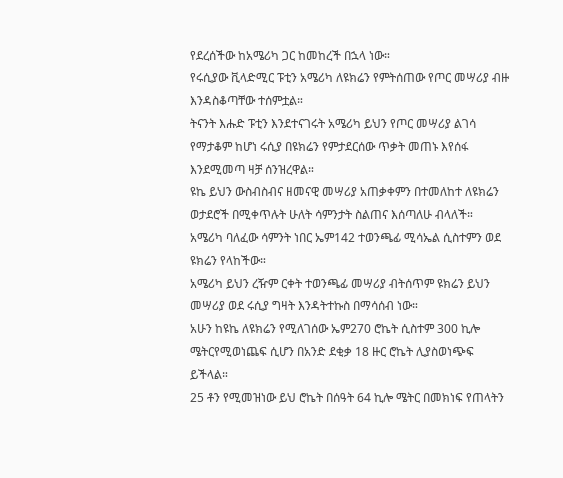የደረሰችው ከአሜሪካ ጋር ከመከረች በኋላ ነው።
የሩሲያው ቪላድሚር ፑቲን አሜሪካ ለዩክሬን የምትሰጠው የጦር መሣሪያ ብዙ እንዳስቆጣቸው ተሰምቷል።
ትናንት እሑድ ፑቲን እንደተናገሩት አሜሪካ ይህን የጦር መሣሪያ ልገሳ የማታቆም ከሆነ ሩሲያ በዩክሬን የምታደርሰው ጥቃት መጠኑ እየሰፋ እንደሚመጣ ዛቻ ሰንዝረዋል።
ዩኬ ይህን ውስብስብና ዘመናዊ መሣሪያ አጠቃቀምን በተመለከተ ለዩክሬን ወታደሮች በሚቀጥሉት ሁለት ሳምንታት ስልጠና እሰጣለሁ ብላለች።
አሜሪካ ባለፈው ሳምንት ነበር ኤም142 ተወንጫፊ ሚሳኤል ሲስተምን ወደ ዩክሬን የላከችው።
አሜሪካ ይህን ረዥም ርቀት ተወንጫፊ መሣሪያ ብትሰጥም ዩክሬን ይህን መሣሪያ ወደ ሩሲያ ግዛት እንዳትተኩስ በማሳሰብ ነው።
አሁን ከዩኬ ለዩክሬን የሚለገሰው ኤም270 ሮኬት ሲስተም 300 ኪሎ ሜትርየሚወነጨፍ ሲሆን በአንድ ደቂቃ 18 ዙር ሮኬት ሊያስወነጭፍ ይችላል።
25 ቶን የሚመዝነው ይህ ሮኬት በሰዓት 64 ኪሎ ሜትር በመክነፍ የጠላትን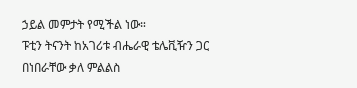ኃይል መምታት የሚችል ነው።
ፑቲን ትናንት ከአገሪቱ ብሔራዊ ቴሌቪዥን ጋር በነበራቸው ቃለ ምልልስ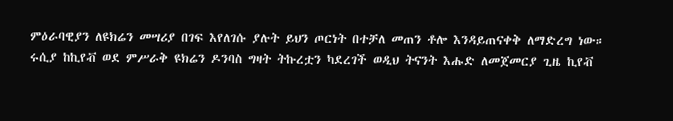ምዕራባዊያን ለዩክሬን መሣሪያ በገፍ እየለገሱ ያሉት ይህን ጦርነት በተቻለ መጠን ቶሎ እንዳይጠናቀቅ ለማድረግ ነው።
ሩሲያ ከኪየቭ ወደ ምሥራቅ ዩክሬን ዶንባስ ግዛት ትኩረቷን ካደረገች ወዲህ ትናንት እሑድ ለመጀመርያ ጊዜ ኪየቭ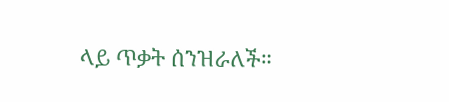ላይ ጥቃት ሰንዝራለች።